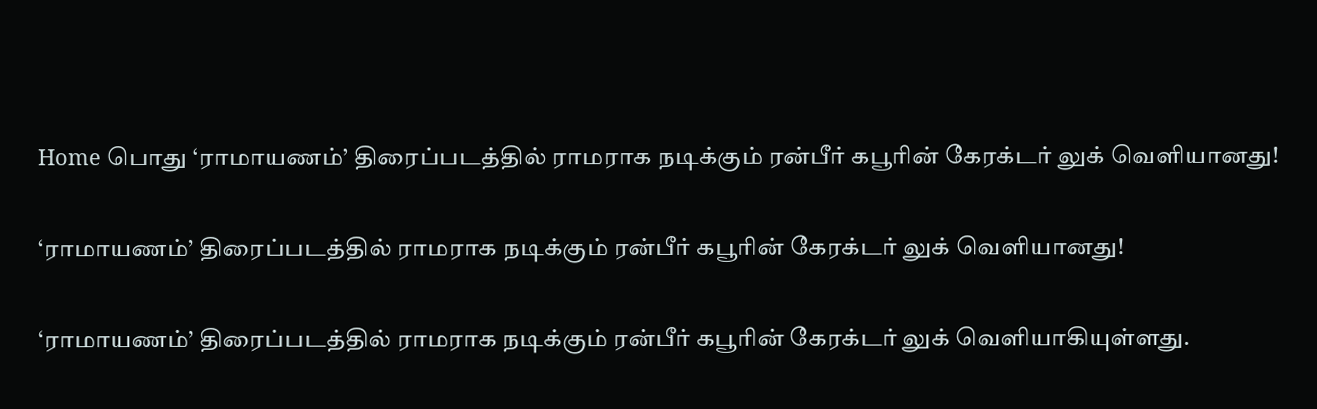Home பொது ‘ராமாயணம்’ திரைப்படத்தில் ராமராக நடிக்கும் ரன்பீர் கபூரின் கேரக்டர் லுக் வெளியானது!

‘ராமாயணம்’ திரைப்படத்தில் ராமராக நடிக்கும் ரன்பீர் கபூரின் கேரக்டர் லுக் வெளியானது!

‘ராமாயணம்’ திரைப்படத்தில் ராமராக நடிக்கும் ரன்பீர் கபூரின் கேரக்டர் லுக் வெளியாகியுள்ளது.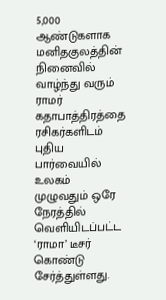5,000 ஆண்டுகளாக மனிதகுலத்தின் நினைவில் வாழ்ந்து வரும் ராமர் கதாபாத்திரத்தை ரசிகர்களிடம் புதிய பார்வையில் உலகம் முழுவதும் ஒரே நேரத்தில் வெளியிடப்பட்ட ‘ராமா’ டீசர் கொண்டு சேர்த்துள்ளது.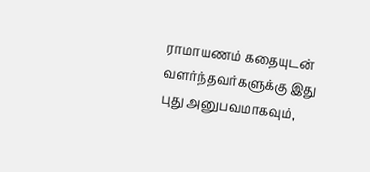ராமாயணம் கதையுடன் வளர்ந்தவர்களுக்கு இது புது அனுபவமாகவும்,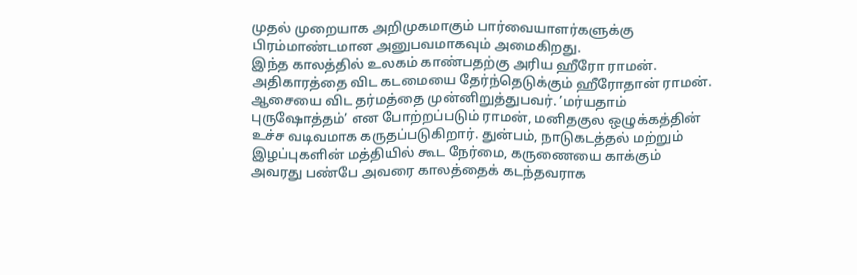முதல் முறையாக அறிமுகமாகும் பார்வையாளர்களுக்கு பிரம்மாண்டமான அனுபவமாகவும் அமைகிறது.
இந்த காலத்தில் உலகம் காண்பதற்கு அரிய ஹீரோ ராமன். அதிகாரத்தை விட கடமையை தேர்ந்தெடுக்கும் ஹீரோதான் ராமன். ஆசையை விட தர்மத்தை முன்னிறுத்துபவர். ’மர்யதாம் புருஷோத்தம்’ என போற்றப்படும் ராமன், மனிதகுல ஒழுக்கத்தின் உச்ச வடிவமாக கருதப்படுகிறார். துன்பம், நாடுகடத்தல் மற்றும் இழப்புகளின் மத்தியில் கூட நேர்மை, கருணையை காக்கும் அவரது பண்பே அவரை காலத்தைக் கடந்தவராக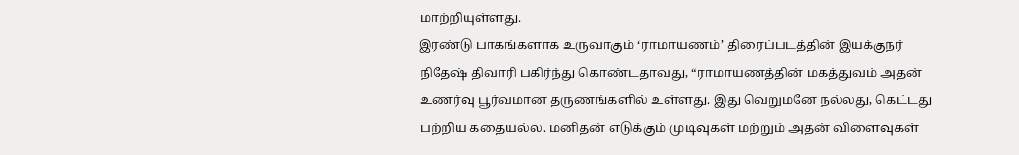மாற்றியுள்ளது.
இரண்டு பாகங்களாக உருவாகும் ‘ராமாயணம்’ திரைப்படத்தின் இயக்குநர் நிதேஷ் திவாரி பகிர்ந்து கொண்டதாவது, “ராமாயணத்தின் மகத்துவம் அதன் உணர்வு பூர்வமான தருணங்களில் உள்ளது. இது வெறுமனே நல்லது, கெட்டது பற்றிய கதையல்ல. மனிதன் எடுக்கும் முடிவுகள் மற்றும் அதன் விளைவுகள்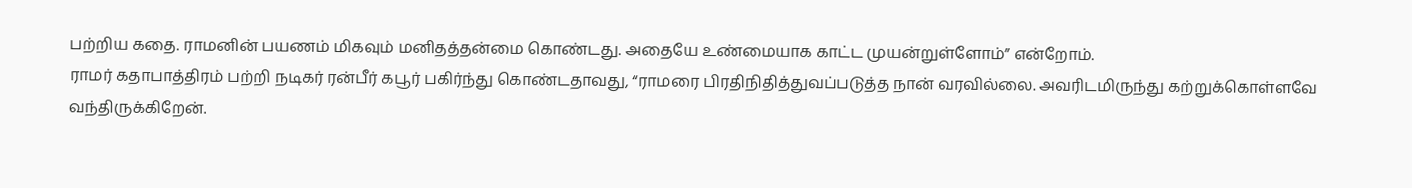பற்றிய கதை. ராமனின் பயணம் மிகவும் மனிதத்தன்மை கொண்டது. அதையே உண்மையாக காட்ட முயன்றுள்ளோம்” என்றோம்.
ராமர் கதாபாத்திரம் பற்றி நடிகர் ரன்பீர் கபூர் பகிர்ந்து கொண்டதாவது, “ராமரை பிரதிநிதித்துவப்படுத்த நான் வரவில்லை. அவரிடமிருந்து கற்றுக்கொள்ளவே வந்திருக்கிறேன்.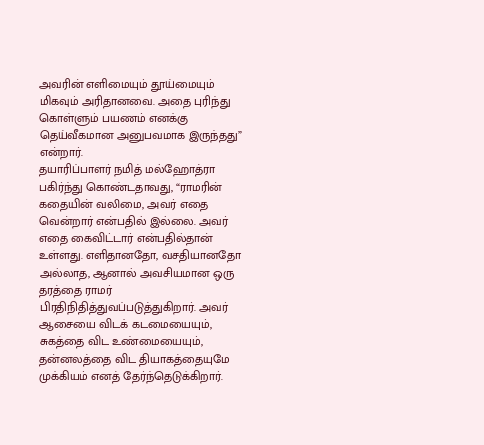அவரின் எளிமையும் தூய்மையும் மிகவும் அரிதானவை. அதை புரிந்து கொள்ளும் பயணம் எனக்கு தெய்வீகமான அனுபவமாக இருந்தது” என்றார்.
தயாரிப்பாளர் நமித் மல்ஹோத்ரா பகிர்ந்து கொண்டதாவது, “ராமரின் கதையின் வலிமை, அவர் எதை வென்றார் என்பதில் இல்லை. அவர் எதை கைவிட்டார் என்பதில்தான் உள்ளது. எளிதானதோ, வசதியானதோ அல்லாத, ஆனால் அவசியமான ஒரு தரத்தை ராமர் பிரதிநிதித்துவப்படுத்துகிறார். அவர் ஆசையை விடக் கடமையையும், சுகத்தை விட உண்மையையும், தன்னலத்தை விட தியாகத்தையுமே முக்கியம் எனத் தேர்ந்தெடுக்கிறார்.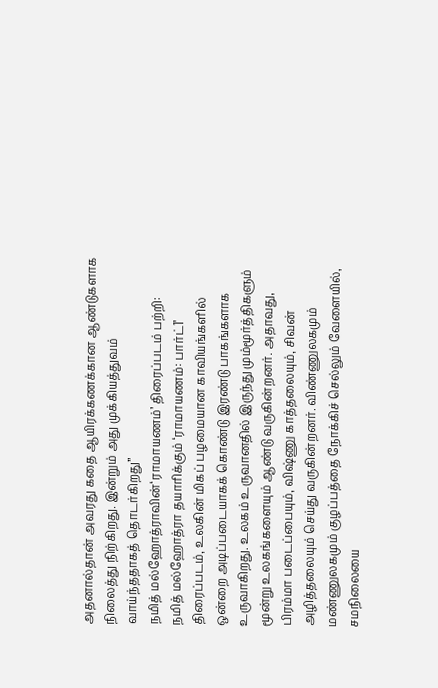அதனால்தான் அவரது கதை ஆயிரக்கணக்கான ஆண்டுகளாக நிலைத்து நிற்கிறது. இன்றும் அது முக்கியத்துவம் வாய்ந்ததாகத் தொடர்கிறது”
நமித் மல்ஹோத்ராவின்‘ராமாயணம்’ திரைப்படம் பற்றி:
நமித் மல்ஹோத்ரா தயாரிக்கும் ‘ராமாயணம்: பார்ட்1’ திரைப்படம், உலகின் மிகப் பழமையான காவியங்களில் ஒன்றை அடிப்படையாகக் கொண்டு இரண்டு பாகங்களாக உருவாகிறது. உலகம் உருவானதில் இருந்து மும்மூர்த்திகளும் மூன்று உலகங்களையும் ஆண்டு வருகின்றனர். அதாவது, பிரம்மா படைப்பையும், விஷ்ணு காத்தலையும், சிவன் அழித்தலையும் செய்து வருகின்றனர். விண்ணுலகமும் மண்ணுலகமும் குழப்பத்தை நோக்கிச் செல்லும் வேளையில், சமநிலையை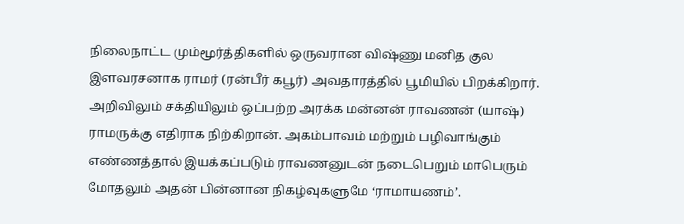நிலைநாட்ட மும்மூர்த்திகளில் ஒருவரான விஷ்ணு மனித குல இளவரசனாக ராமர் (ரன்பீர் கபூர்) அவதாரத்தில் பூமியில் பிறக்கிறார். அறிவிலும் சக்தியிலும் ஒப்பற்ற அரக்க மன்னன் ராவணன் (யாஷ்) ராமருக்கு எதிராக நிற்கிறான். அகம்பாவம் மற்றும் பழிவாங்கும் எண்ணத்தால் இயக்கப்படும் ராவணனுடன் நடைபெறும் மாபெரும் மோதலும் அதன் பின்னான நிகழ்வுகளுமே ‘ராமாயணம்’.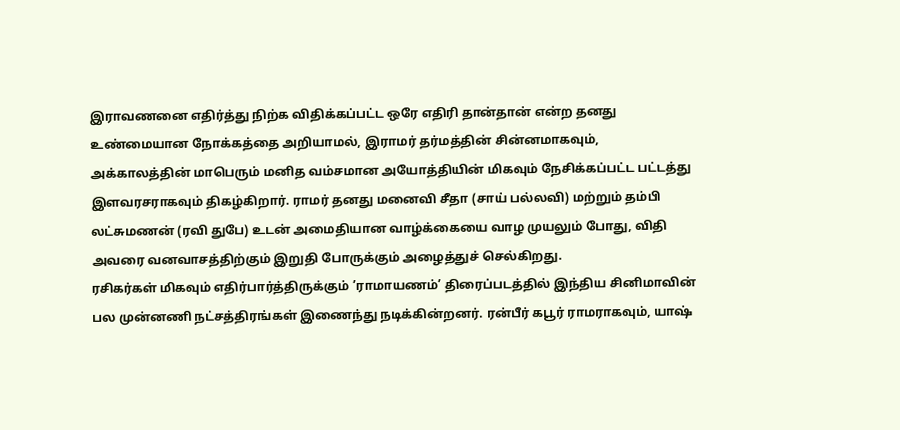இராவணனை எதிர்த்து நிற்க விதிக்கப்பட்ட ஒரே எதிரி தான்தான் என்ற தனது உண்மையான நோக்கத்தை அறியாமல், இராமர் தர்மத்தின் சின்னமாகவும், அக்காலத்தின் மாபெரும் மனித வம்சமான அயோத்தியின் மிகவும் நேசிக்கப்பட்ட பட்டத்து இளவரசராகவும் திகழ்கிறார். ராமர் தனது மனைவி சீதா (சாய் பல்லவி) மற்றும் தம்பி லட்சுமணன் (ரவி துபே) உடன் அமைதியான வாழ்க்கையை வாழ முயலும் போது, விதி அவரை வனவாசத்திற்கும் இறுதி போருக்கும் அழைத்துச் செல்கிறது.
ரசிகர்கள் மிகவும் எதிர்பார்த்திருக்கும் ’ராமாயணம்’ திரைப்படத்தில் இந்திய சினிமாவின் பல முன்னணி நட்சத்திரங்கள் இணைந்து நடிக்கின்றனர். ரன்பீர் கபூர் ராமராகவும், யாஷ்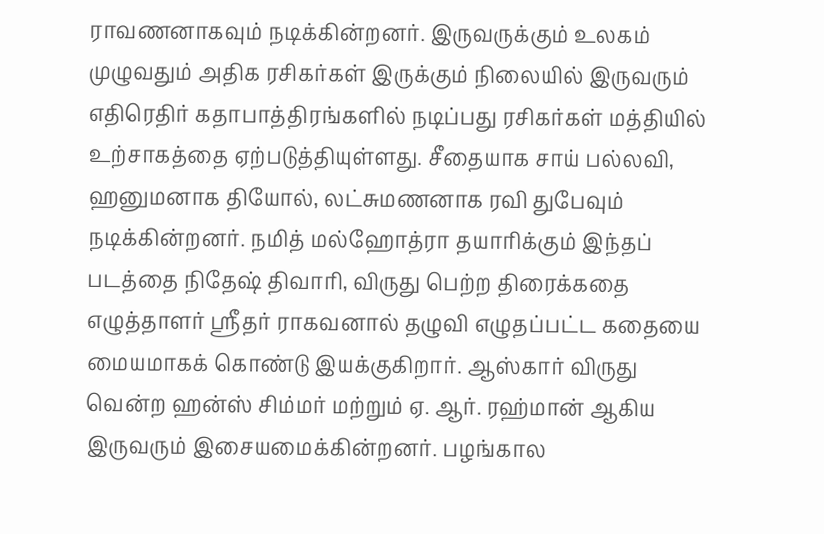ராவணனாகவும் நடிக்கின்றனர். இருவருக்கும் உலகம் முழுவதும் அதிக ரசிகர்கள் இருக்கும் நிலையில் இருவரும் எதிரெதிர் கதாபாத்திரங்களில் நடிப்பது ரசிகர்கள் மத்தியில் உற்சாகத்தை ஏற்படுத்தியுள்ளது. சீதையாக சாய் பல்லவி, ஹனுமனாக தியோல், லட்சுமணனாக ரவி துபேவும் நடிக்கின்றனர். நமித் மல்ஹோத்ரா தயாரிக்கும் இந்தப் படத்தை நிதேஷ் திவாரி, விருது பெற்ற திரைக்கதை எழுத்தாளர் ஸ்ரீதர் ராகவனால் தழுவி எழுதப்பட்ட கதையை மையமாகக் கொண்டு இயக்குகிறார். ஆஸ்கார் விருது வென்ற ஹன்ஸ் சிம்மர் மற்றும் ஏ. ஆர். ரஹ்மான் ஆகிய இருவரும் இசையமைக்கின்றனர். பழங்கால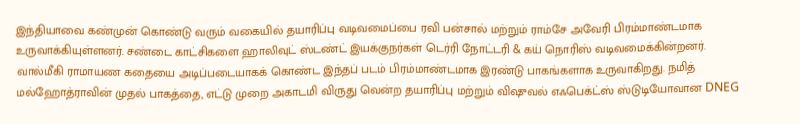இந்தியாவை கண்முன் கொண்டு வரும் வகையில் தயாரிப்பு வடிவமைப்பை ரவி பன்சால் மற்றும் ராம்சே அவேரி பிரம்மாண்டமாக உருவாக்கியுள்ளனர். சண்டை காட்சிகளை ஹாலிவுட் ஸ்டண்ட் இயக்குநர்கள் டெர்ரி நோட்டரி & கய் நொரிஸ் வடிவமைக்கின்றனர்.
வால்மீகி ராமாயண கதையை அடிப்படையாகக் கொண்ட இந்தப் படம் பிரம்மாண்டமாக இரண்டு பாகங்களாக உருவாகிறது. நமித் மல்ஹோத்ராவின் முதல் பாகத்தை, எட்டு முறை அகாடமி விருது வென்ற தயாரிப்பு மற்றும் விஷுவல் எஃபெக்ட்ஸ் ஸ்டுடியோவான DNEG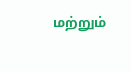மற்றும்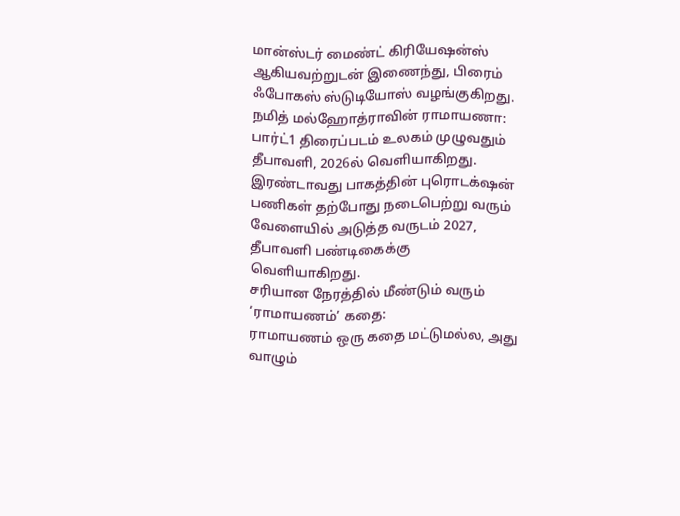மான்ஸ்டர் மைண்ட் கிரியேஷன்ஸ் ஆகியவற்றுடன் இணைந்து, பிரைம் ஃபோகஸ் ஸ்டுடியோஸ் வழங்குகிறது.
நமித் மல்ஹோத்ராவின் ராமாயணா: பார்ட்1 திரைப்படம் உலகம் முழுவதும் தீபாவளி, 2026ல் வெளியாகிறது. இரண்டாவது பாகத்தின் புரொடக்‌ஷன் பணிகள் தற்போது நடைபெற்று வரும் வேளையில் அடுத்த வருடம் 2027, தீபாவளி பண்டிகைக்கு வெளியாகிறது.
சரியான நேரத்தில் மீண்டும் வரும் ‘ராமாயணம்’ கதை:
ராமாயணம் ஒரு கதை மட்டுமல்ல, அது வாழும்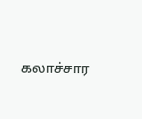கலாச்சார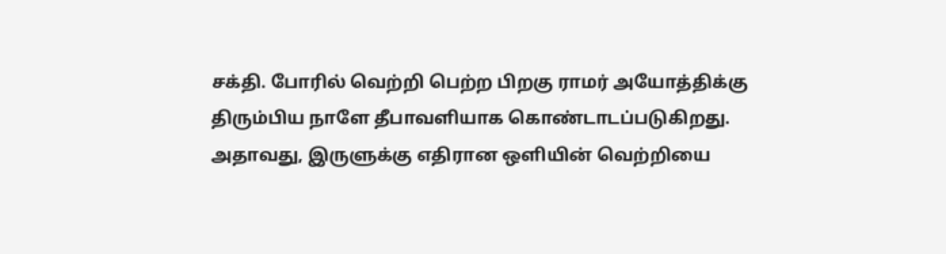சக்தி. போரில் வெற்றி பெற்ற பிறகு ராமர் அயோத்திக்கு திரும்பிய நாளே தீபாவளியாக கொண்டாடப்படுகிறது. அதாவது, இருளுக்கு எதிரான ஒளியின் வெற்றியை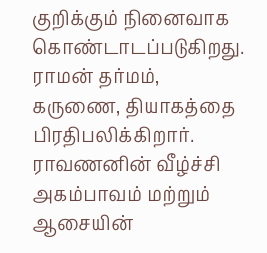குறிக்கும் நினைவாக கொண்டாடப்படுகிறது. ராமன் தர்மம், கருணை, தியாகத்தை பிரதிபலிக்கிறார். ராவணனின் வீழ்ச்சி அகம்பாவம் மற்றும் ஆசையின்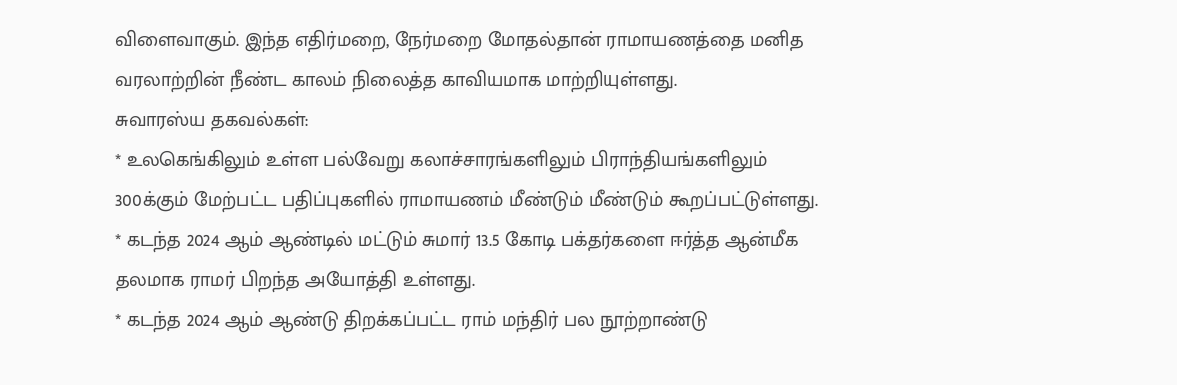விளைவாகும். இந்த எதிர்மறை, நேர்மறை மோதல்தான் ராமாயணத்தை மனித வரலாற்றின் நீண்ட காலம் நிலைத்த காவியமாக மாற்றியுள்ளது.
சுவாரஸ்ய தகவல்கள்:
* உலகெங்கிலும் உள்ள பல்வேறு கலாச்சாரங்களிலும் பிராந்தியங்களிலும் 300க்கும் மேற்பட்ட பதிப்புகளில் ராமாயணம் மீண்டும் மீண்டும் கூறப்பட்டுள்ளது.
* கடந்த 2024 ஆம் ஆண்டில் மட்டும் சுமார் 13.5 கோடி பக்தர்களை ஈர்த்த ஆன்மீக தலமாக ராமர் பிறந்த அயோத்தி உள்ளது.
* கடந்த 2024 ஆம் ஆண்டு திறக்கப்பட்ட ராம் மந்திர் பல நூற்றாண்டு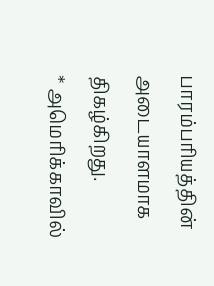பாரம்பரியத்தின் அடையாளமாக திகழ்கிறது.
* அமெரிக்காவில்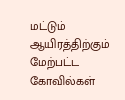மட்டும் ஆயிரத்திற்கும் மேற்பட்ட கோவில்கள்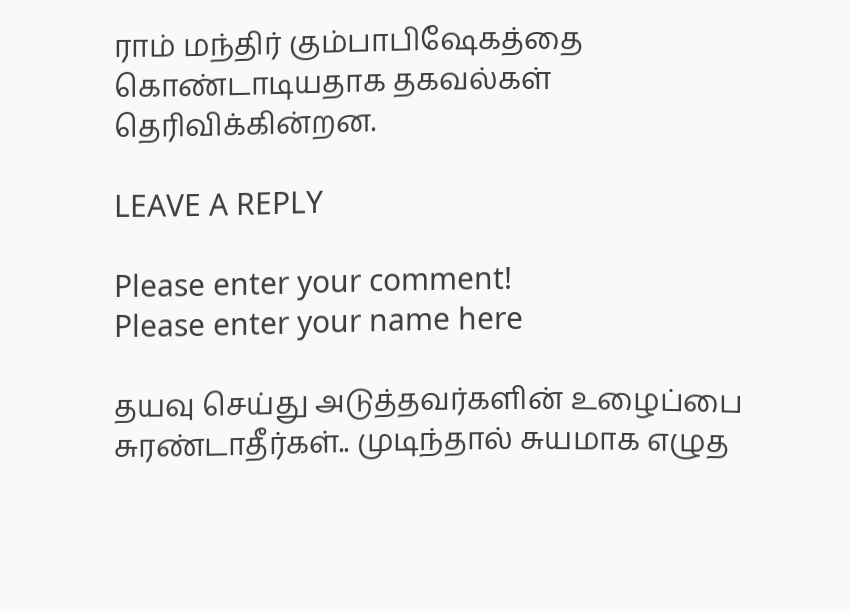ராம் மந்திர் கும்பாபிஷேகத்தை கொண்டாடியதாக தகவல்கள் தெரிவிக்கின்றன.

LEAVE A REPLY

Please enter your comment!
Please enter your name here

தயவு செய்து அடுத்தவர்களின் உழைப்பை சுரண்டாதீர்கள்.. முடிந்தால் சுயமாக எழுத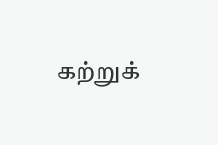கற்றுக்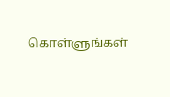கொள்ளுங்கள்